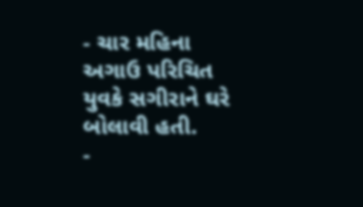- ચાર મહિના અગાઉ પરિચિત યુવકે સગીરાને ઘરે બોલાવી હતી.
-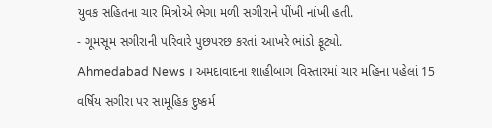યુવક સહિતના ચાર મિત્રોએ ભેગા મળી સગીરાને પીંખી નાંખી હતી.
- ગૂમસૂમ સગીરાની પરિવારે પુછપરછ કરતાં આખરે ભાંડો ફૂટ્યો.
Ahmedabad News । અમદાવાદના શાહીબાગ વિસ્તારમાં ચાર મહિના પહેલાં 15 વર્ષિય સગીરા પર સામૂહિક દુષ્કર્મ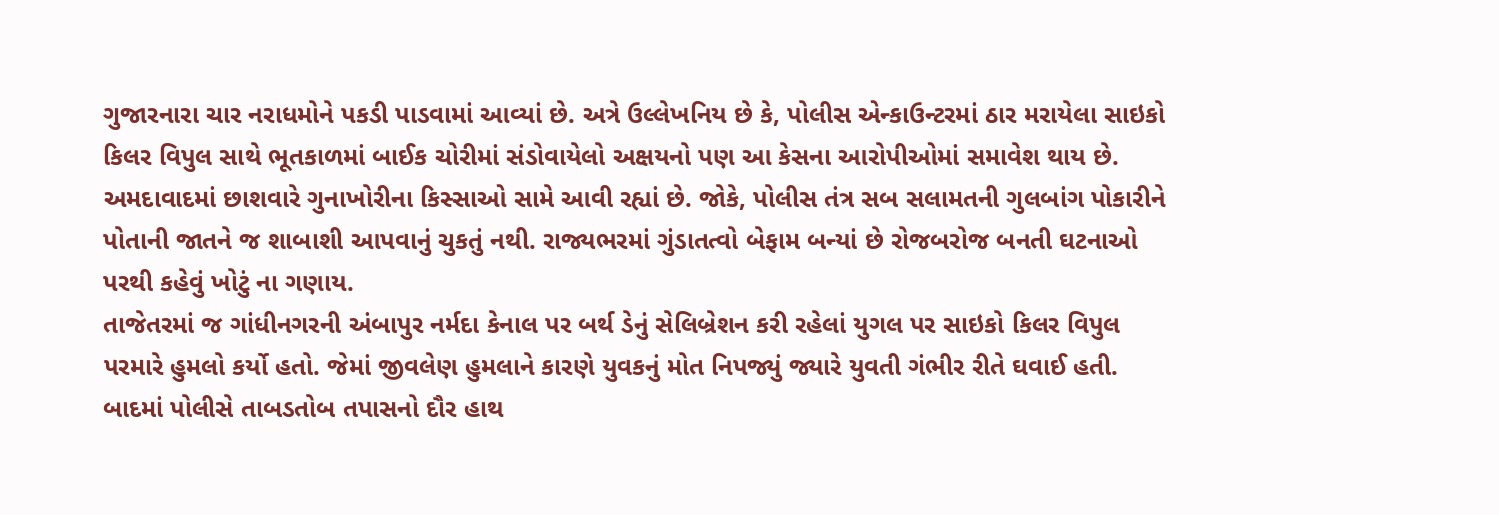ગુજારનારા ચાર નરાધમોને પકડી પાડવામાં આવ્યાં છે. અત્રે ઉલ્લેખનિય છે કે, પોલીસ એન્કાઉન્ટરમાં ઠાર મરાયેલા સાઇકો કિલર વિપુલ સાથે ભૂતકાળમાં બાઈક ચોરીમાં સંડોવાયેલો અક્ષયનો પણ આ કેસના આરોપીઓમાં સમાવેશ થાય છે.
અમદાવાદમાં છાશવારે ગુનાખોરીના કિસ્સાઓ સામે આવી રહ્યાં છે. જોકે, પોલીસ તંત્ર સબ સલામતની ગુલબાંગ પોકારીને પોતાની જાતને જ શાબાશી આપવાનું ચુકતું નથી. રાજ્યભરમાં ગુંડાતત્વો બેફામ બન્યાં છે રોજબરોજ બનતી ઘટનાઓ પરથી કહેવું ખોટું ના ગણાય.
તાજેતરમાં જ ગાંધીનગરની અંબાપુર નર્મદા કેનાલ પર બર્થ ડેનું સેલિબ્રેશન કરી રહેલાં યુગલ પર સાઇકો કિલર વિપુલ પરમારે હુમલો કર્યો હતો. જેમાં જીવલેણ હુમલાને કારણે યુવકનું મોત નિપજ્યું જ્યારે યુવતી ગંભીર રીતે ઘવાઈ હતી. બાદમાં પોલીસે તાબડતોબ તપાસનો દૌર હાથ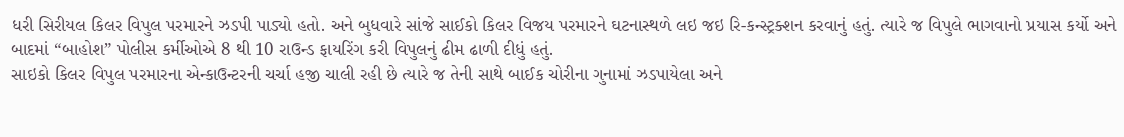ધરી સિરીયલ કિલર વિપુલ પરમારને ઝડપી પાડ્યો હતો. અને બુધવારે સાંજે સાઈકો કિલર વિજય પરમારને ઘટનાસ્થળે લઇ જઇ રિ-કન્સ્ટ્રક્શન કરવાનું હતું. ત્યારે જ વિપુલે ભાગવાનો પ્રયાસ કર્યો અને બાદમાં “બાહોશ” પોલીસ કર્મીઓએ 8 થી 10 રાઉન્ડ ફાયરિંગ કરી વિપુલનું ઢીમ ઢાળી દીધું હતું.
સાઇકો કિલર વિપુલ પરમારના એન્કાઉન્ટરની ચર્ચા હજી ચાલી રહી છે ત્યારે જ તેની સાથે બાઈક ચોરીના ગુનામાં ઝડપાયેલા અને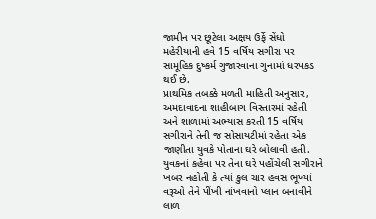જામીન પર છૂટેલા અક્ષય ઉર્ફે સેંધો મહેરીયાની હવે 15 વર્ષિય સગીરા પર સામૂહિક દુષ્કર્મ ગુજારવાના ગુનામાં ધરપકડ થઈ છે.
પ્રાથમિક તબક્કે મળતી માહિતી અનુસાર, અમદાવાદના શાહીબાગ વિસ્તારમાં રહેતી અને શાળામાં અભ્યાસ કરતી 15 વર્ષિય સગીરાને તેની જ સોસાયટીમાં રહેતા એક જાણીતા યુવકે પોતાના ઘરે બોલાવી હતી. યુવકનાં કહેવા પર તેના ઘરે પહોંચેલી સગીરાને ખબર નહોતી કે ત્યાં કુલ ચાર હવસ ભૂખ્યાં વરૂઓ તેને પીંખી નાંખવાનો પ્લાન બનાવીને લાળ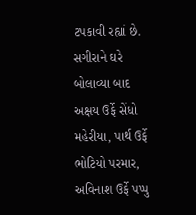ટપકાવી રહ્યાં છે.
સગીરાને ઘરે બોલાવ્યા બાદ અક્ષય ઉર્ફે સેંધો મહેરીયા, પાર્થ ઉર્ફે ભોટિયો પરમાર, અવિનાશ ઉર્ફે પપ્પુ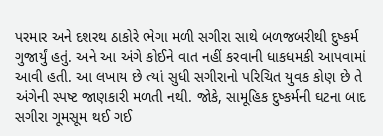પરમાર અને દશરથ ઠાકોરે ભેગા મળી સગીરા સાથે બળજબરીથી દુષ્કર્મ ગુજાર્યું હતું. અને આ અંગે કોઈને વાત નહીં કરવાની ધાકધમકી આપવામાં આવી હતી. આ લખાય છે ત્યાં સુધી સગીરાનો પરિચિત યુવક કોણ છે તે અંગેની સ્પષ્ટ જાણકારી મળતી નથી. જોકે, સામૂહિક દુષ્કર્મની ઘટના બાદ સગીરા ગૂમસૂમ થઈ ગઈ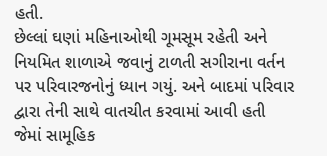હતી.
છેલ્લાં ઘણાં મહિનાઓથી ગૂમસૂમ રહેતી અને નિયમિત શાળાએ જવાનું ટાળતી સગીરાના વર્તન પર પરિવારજનોનું ધ્યાન ગયું. અને બાદમાં પરિવાર દ્વારા તેની સાથે વાતચીત કરવામાં આવી હતી જેમાં સામૂહિક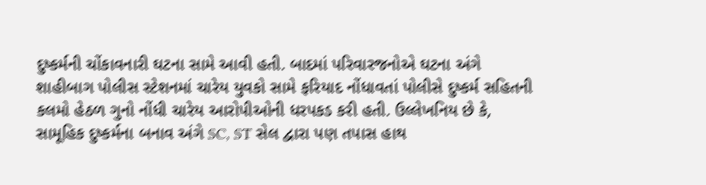દુષ્કર્મની ચોંકાવનારી ઘટના સામે આવી હતી. બાદમાં પરિવારજનોએ ઘટના અંગે શાહીબાગ પોલીસ સ્ટેશનમાં ચારેય યુવકો સામે ફરિયાદ નોંધાવતાં પોલીસે દુષ્કર્મ સહિતની કલમો હેઠળ ગુનો નોંધી ચારેય આરોપીઓની ધરપકડ કરી હતી. ઉલ્લેખનિય છે કે, સામૂહિક દુષ્કર્મના બનાવ અંગે SC, ST સેલ દ્વારા પણ તપાસ હાથ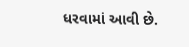ધરવામાં આવી છે.